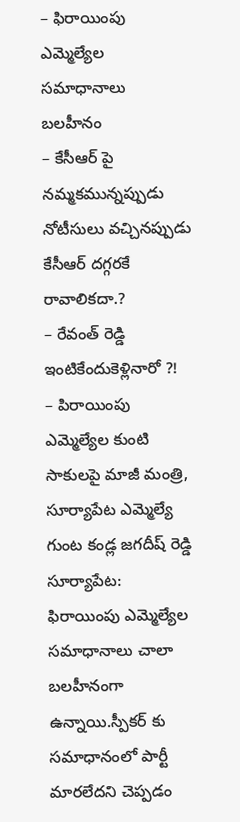– ఫిరాయింపు ఎమ్మెల్యేల సమాధానాలు బలహీనం
– కేసీఆర్ పై నమ్మకమున్నప్పుడు నోటీసులు వచ్చినప్పుడు కేసీఆర్ దగ్గరకే రావాలికదా.?
– రేవంత్ రెడ్డి ఇంటికేందుకెళ్లినారో ?!
– పిరాయింపు ఎమ్మెల్యేల కుంటి సాకులపై మాజీ మంత్రి, సూర్యాపేట ఎమ్మెల్యే గుంట కండ్ల జగదీష్ రెడ్డి
సూర్యాపేట: ఫిరాయింపు ఎమ్మెల్యేల సమాధానాలు చాలా బలహీనంగా ఉన్నాయి.స్పీకర్ కు సమాధానంలో పార్టీ మారలేదని చెప్పడం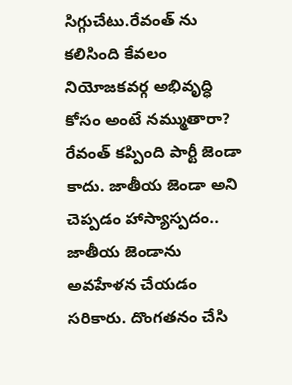సిగ్గుచేటు.రేవంత్ ను కలిసింది కేవలం నియోజకవర్గ అభివృద్ధి కోసం అంటే నమ్ముతారా?
రేవంత్ కప్పింది పార్టీ జెండా కాదు. జాతీయ జెండా అని చెప్పడం హాస్యాస్పదం.. జాతీయ జెండాను అవహేళన చేయడం సరికారు. దొంగతనం చేసి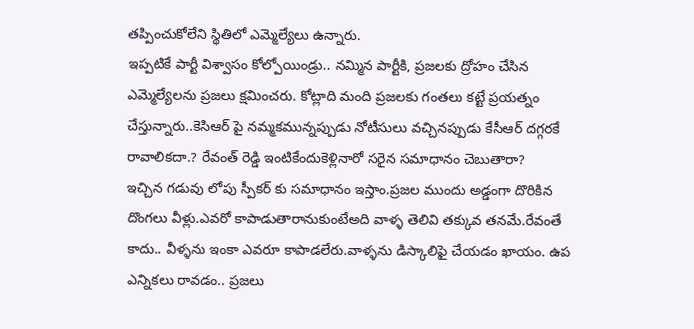తప్పించుకోలేని స్థితిలో ఎమ్మెల్యేలు ఉన్నారు.
ఇప్పటికే పార్టీ విశ్వాసం కోల్పోయిండ్రు.. నమ్మిన పార్టీకి, ప్రజలకు ద్రోహం చేసిన ఎమ్మెల్యేలను ప్రజలు క్షమించరు. కోట్లాది మంది ప్రజలకు గంతలు కట్టే ప్రయత్నం చేస్తున్నారు..కెసిఆర్ పై నమ్మకమున్నప్పుడు నోటీసులు వచ్చినప్పుడు కేసీఆర్ దగ్గరకే రావాలికదా.? రేవంత్ రెడ్డి ఇంటికేందుకెళ్లినారో సరైన సమాధానం చెబుతారా?
ఇచ్చిన గడువు లోపు స్పీకర్ కు సమాధానం ఇస్తాం.ప్రజల ముందు అడ్డంగా దొరికిన దొంగలు వీళ్లు.ఎవరో కాపాడుతారానుకుంటేఅది వాళ్ళ తెలివి తక్కువ తనమే.రేవంతే కాదు.. వీళ్ళను ఇంకా ఎవరూ కాపాడలేరు.వాళ్ళను డిస్కాలిఫై చేయడం ఖాయం. ఉప ఎన్నికలు రావడం.. ప్రజలు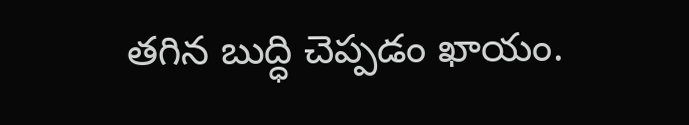తగిన బుద్ధి చెప్పడం ఖాయం.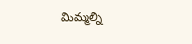మిమ్మల్ని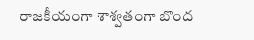రాజకీయంగా శాశ్వతంగా బొంద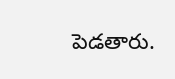పెడతారు.